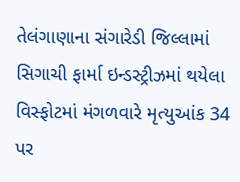તેલંગાણાના સંગારેડી જિલ્લામાં સિગાચી ફાર્મા ઇન્ડસ્ટ્રીઝમાં થયેલા વિસ્ફોટમાં મંગળવારે મૃત્યુઆંક 34 પર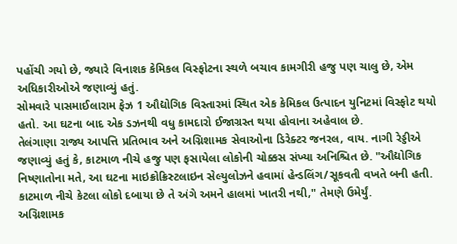પહોંચી ગયો છે, જ્યારે વિનાશક કેમિકલ વિસ્ફોટના સ્થળે બચાવ કામગીરી હજુ પણ ચાલુ છે, એમ અધિકારીઓએ જણાવ્યું હતું.
સોમવારે પાસમાઈલારામ ફેઝ 1 ઔદ્યોગિક વિસ્તારમાં સ્થિત એક કેમિકલ ઉત્પાદન યુનિટમાં વિસ્ફોટ થયો હતો. આ ઘટના બાદ એક ડઝનથી વધુ કામદારો ઈજાગ્રસ્ત થયા હોવાના અહેવાલ છે.
તેલંગાણા રાજ્ય આપત્તિ પ્રતિભાવ અને અગ્નિશામક સેવાઓના ડિરેક્ટર જનરલ, વાય. નાગી રેડ્ડીએ જણાવ્યું હતું કે, કાટમાળ નીચે હજુ પણ ફસાયેલા લોકોની ચોક્કસ સંખ્યા અનિશ્ચિત છે. "ઔદ્યોગિક નિષ્ણાતોના મતે, આ ઘટના માઇક્રોક્રિસ્ટલાઇન સેલ્યુલોઝને હવામાં હેન્ડલિંગ/સૂકવતી વખતે બની હતી. કાટમાળ નીચે કેટલા લોકો દબાયા છે તે અંગે અમને હાલમાં ખાતરી નથી," તેમણે ઉમેર્યું.
અગ્નિશામક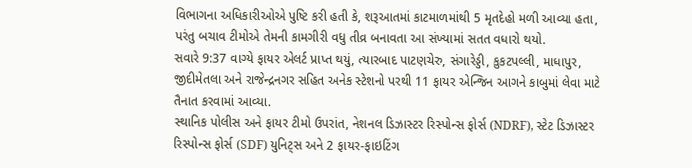વિભાગના અધિકારીઓએ પુષ્ટિ કરી હતી કે, શરૂઆતમાં કાટમાળમાંથી 5 મૃતદેહો મળી આવ્યા હતા, પરંતુ બચાવ ટીમોએ તેમની કામગીરી વધુ તીવ્ર બનાવતા આ સંખ્યામાં સતત વધારો થયો.
સવારે 9:37 વાગ્યે ફાયર એલર્ટ પ્રાપ્ત થયું, ત્યારબાદ પાટણચેરુ, સંગારેડ્ડી, કુકટપલ્લી, માધાપુર, જીદીમેતલા અને રાજેન્દ્રનગર સહિત અનેક સ્ટેશનો પરથી 11 ફાયર એન્જિન આગને કાબુમાં લેવા માટે તૈનાત કરવામાં આવ્યા.
સ્થાનિક પોલીસ અને ફાયર ટીમો ઉપરાંત, નેશનલ ડિઝાસ્ટર રિસ્પોન્સ ફોર્સ (NDRF), સ્ટેટ ડિઝાસ્ટર રિસ્પોન્સ ફોર્સ (SDF) યુનિટ્સ અને 2 ફાયર-ફાઇટિંગ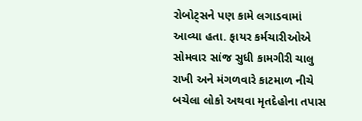રોબોટ્સને પણ કામે લગાડવામાં આવ્યા હતા. ફાયર કર્મચારીઓએ સોમવાર સાંજ સુધી કામગીરી ચાલુ રાખી અને મંગળવારે કાટમાળ નીચે બચેલા લોકો અથવા મૃતદેહોના તપાસ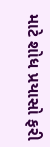માટે શોધ પ્રયાસો ફરી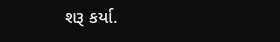શરૂ કર્યા.